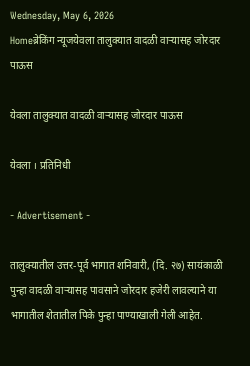Wednesday, May 6, 2026
Homeब्रेकिंग न्यूजयेवला तालुक्यात वादळी वाऱ्यासह जोरदार पाऊस

येवला तालुक्यात वादळी वाऱ्यासह जोरदार पाऊस

येवला । प्रतिनिधी

- Advertisement -

तालुक्यातील उत्तर-पूर्व भागात शनिवारी, (दि. २७) सायंकाळी पुन्हा वादळी वाऱ्यासह पावसाने जोरदार हजेरी लावल्याने या भागातील शेतातील पिके पुन्हा पाण्याखाली गेली आहेत.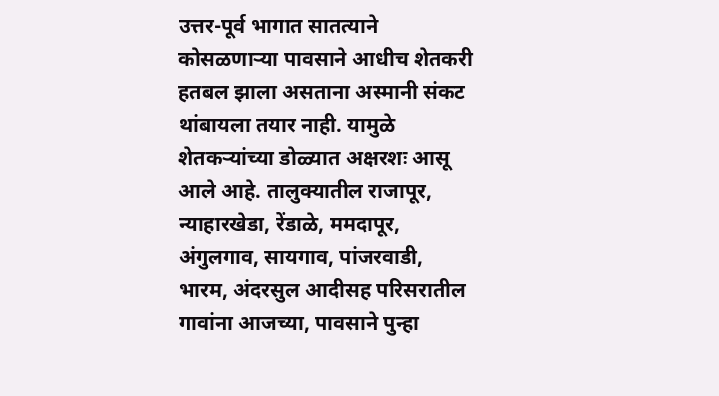उत्तर-पूर्व भागात सातत्याने कोसळणाऱ्या पावसाने आधीच शेतकरी हतबल झाला असताना अस्मानी संकट थांबायला तयार नाही. यामुळे शेतकऱ्यांच्या डोळ्यात अक्षरशः आसू आले आहे. तालुक्यातील राजापूर, न्याहारखेडा, रेंडाळे, ममदापूर, अंगुलगाव, सायगाव, पांजरवाडी, भारम, अंदरसुल आदीसह परिसरातील गावांना आजच्या, पावसाने पुन्हा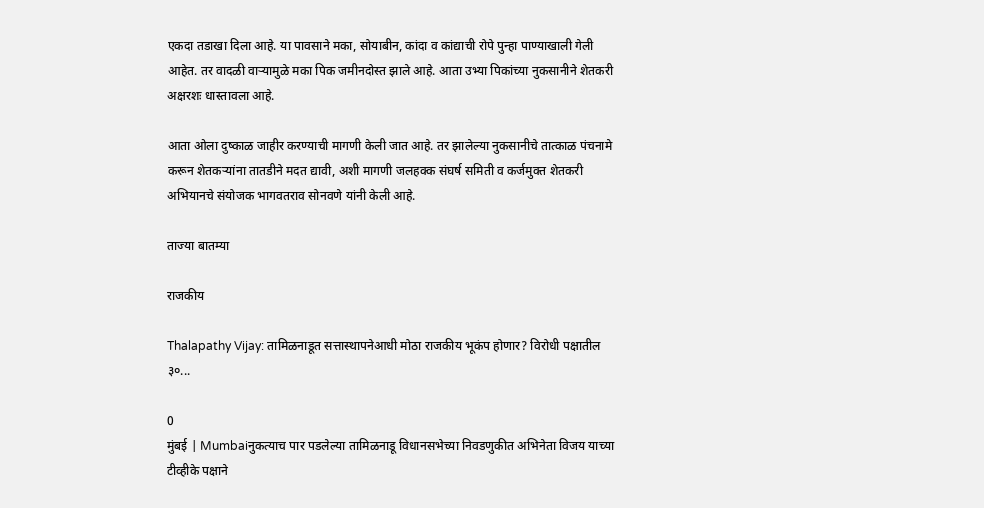एकदा तडाखा दिला आहे. या पावसाने मका, सोयाबीन, कांदा व कांद्याची रोपे पुन्हा पाण्याखाली गेली आहेत. तर वादळी वाऱ्यामुळे मका पिक जमीनदोस्त झाले आहे. आता उभ्या पिकांच्या नुकसानीने शेतकरी अक्षरशः धास्तावला आहे.

आता ओला दुष्काळ जाहीर करण्याची मागणी केली जात आहे. तर झालेल्या नुकसानीचे तात्काळ पंचनामे करून शेतकऱ्यांना तातडीने मदत द्यावी, अशी मागणी जलहक्क संघर्ष समिती व कर्जमुक्त शेतकरी अभियानचे संयोजक भागवतराव सोनवणे यांनी केली आहे.

ताज्या बातम्या

राजकीय

Thalapathy Vijay: तामिळनाडूत सत्तास्थापनेआधी मोठा राजकीय भूकंप होणार? विरोधी पक्षातील ३०...

0
मुंबई | Mumbaiनुकत्याच पार पडलेल्या तामिळनाडू विधानसभेच्या निवडणुकीत अभिनेता विजय याच्या टीव्हीके पक्षाने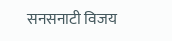सनसनाटी विजय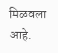मिळवला आहे.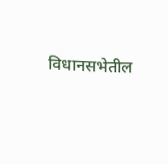विधानसभेतील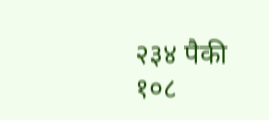२३४ पैकी १०८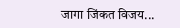जागा जिंकत विजय...